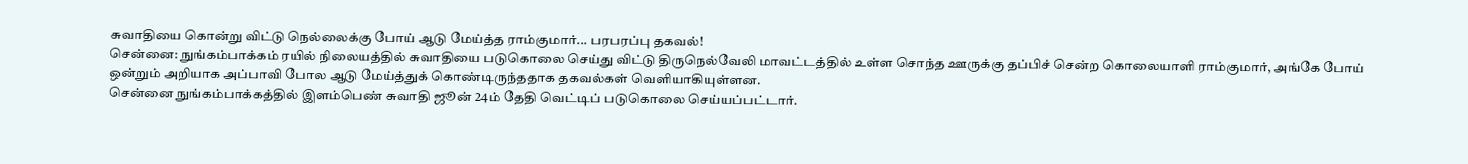சுவாதியை கொன்று விட்டு நெல்லைக்கு போய் ஆடு மேய்த்த ராம்குமார்... பரபரப்பு தகவல்!
சென்னை: நுங்கம்பாக்கம் ரயில் நிலையத்தில் சுவாதியை படுகொலை செய்து விட்டு திருநெல்வேலி மாவட்டத்தில் உள்ள சொந்த ஊருக்கு தப்பிச் சென்ற கொலையாளி ராம்குமார், அங்கே போய் ஒன்றும் அறியாக அப்பாவி போல ஆடு மேய்த்துக் கொண்டிருந்ததாக தகவல்கள் வெளியாகியுள்ளன.
சென்னை நுங்கம்பாக்கத்தில் இளம்பெண் சுவாதி ஜூன் 24ம் தேதி வெட்டிப் படுகொலை செய்யப்பட்டார்.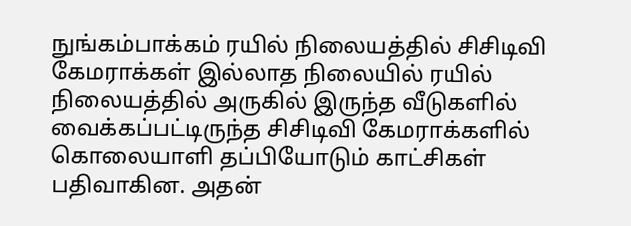நுங்கம்பாக்கம் ரயில் நிலையத்தில் சிசிடிவி கேமராக்கள் இல்லாத நிலையில் ரயில் நிலையத்தில் அருகில் இருந்த வீடுகளில் வைக்கப்பட்டிருந்த சிசிடிவி கேமராக்களில் கொலையாளி தப்பியோடும் காட்சிகள் பதிவாகின. அதன்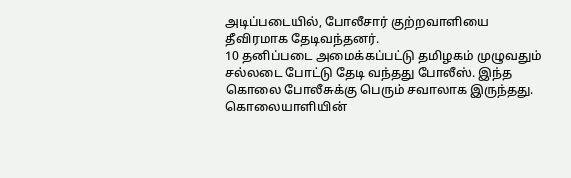அடிப்படையில், போலீசார் குற்றவாளியை தீவிரமாக தேடிவந்தனர்.
10 தனிப்படை அமைக்கப்பட்டு தமிழகம் முழுவதும் சல்லடை போட்டு தேடி வந்தது போலீஸ். இந்த கொலை போலீசுக்கு பெரும் சவாலாக இருந்தது. கொலையாளியின்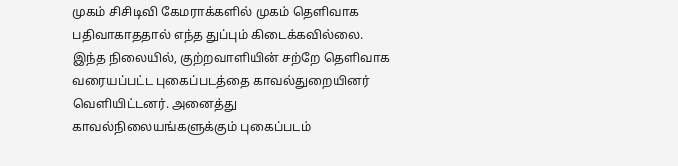முகம் சிசிடிவி கேமராக்களில் முகம் தெளிவாக பதிவாகாததால் எந்த துப்பும் கிடைக்கவில்லை.
இந்த நிலையில், குற்றவாளியின் சற்றே தெளிவாக வரையப்பட்ட புகைப்படத்தை காவல்துறையினர் வெளியிட்டனர். அனைத்து காவல்நிலையங்களுக்கும் புகைப்படம்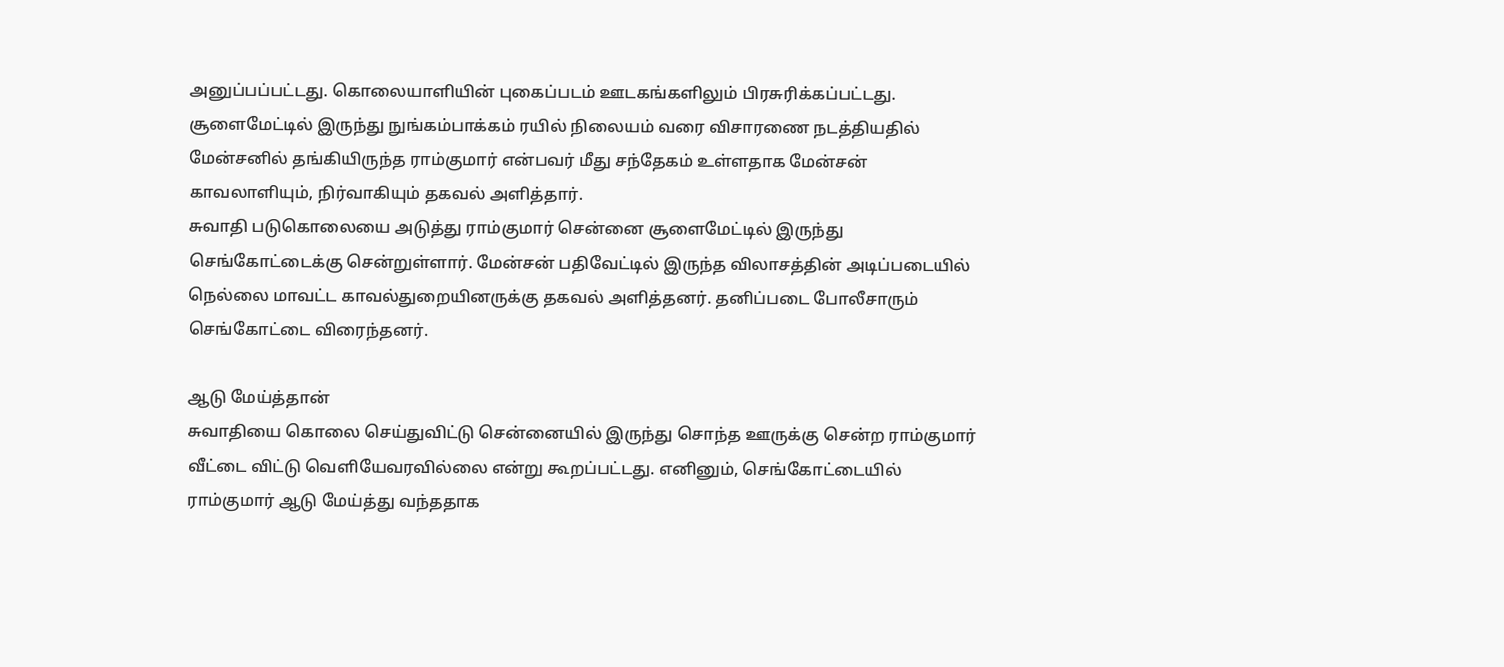அனுப்பப்பட்டது. கொலையாளியின் புகைப்படம் ஊடகங்களிலும் பிரசுரிக்கப்பட்டது.
சூளைமேட்டில் இருந்து நுங்கம்பாக்கம் ரயில் நிலையம் வரை விசாரணை நடத்தியதில் மேன்சனில் தங்கியிருந்த ராம்குமார் என்பவர் மீது சந்தேகம் உள்ளதாக மேன்சன் காவலாளியும், நிர்வாகியும் தகவல் அளித்தார்.
சுவாதி படுகொலையை அடுத்து ராம்குமார் சென்னை சூளைமேட்டில் இருந்து செங்கோட்டைக்கு சென்றுள்ளார். மேன்சன் பதிவேட்டில் இருந்த விலாசத்தின் அடிப்படையில் நெல்லை மாவட்ட காவல்துறையினருக்கு தகவல் அளித்தனர். தனிப்படை போலீசாரும் செங்கோட்டை விரைந்தனர்.

ஆடு மேய்த்தான்
சுவாதியை கொலை செய்துவிட்டு சென்னையில் இருந்து சொந்த ஊருக்கு சென்ற ராம்குமார் வீட்டை விட்டு வெளியேவரவில்லை என்று கூறப்பட்டது. எனினும், செங்கோட்டையில் ராம்குமார் ஆடு மேய்த்து வந்ததாக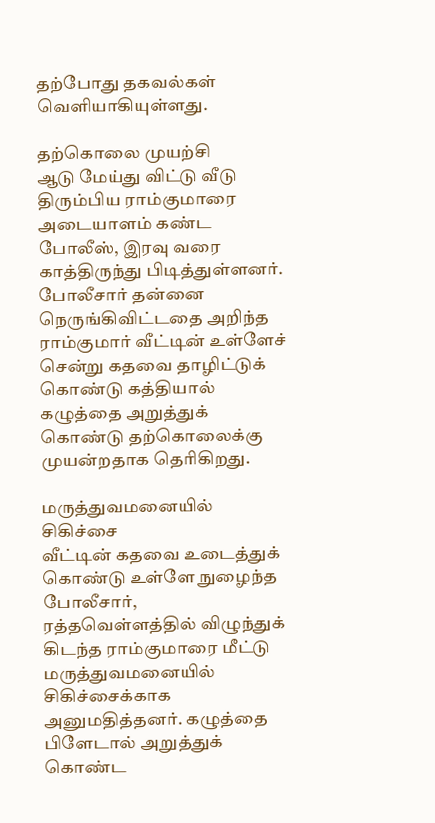தற்போது தகவல்கள் வெளியாகியுள்ளது.

தற்கொலை முயற்சி
ஆடு மேய்து விட்டு வீடு திரும்பிய ராம்குமாரை அடையாளம் கண்ட போலீஸ், இரவு வரை காத்திருந்து பிடித்துள்ளனர். போலீசார் தன்னை நெருங்கிவிட்டதை அறிந்த ராம்குமார் வீட்டின் உள்ளேச் சென்று கதவை தாழிட்டுக் கொண்டு கத்தியால் கழுத்தை அறுத்துக் கொண்டு தற்கொலைக்கு முயன்றதாக தெரிகிறது.

மருத்துவமனையில் சிகிச்சை
வீட்டின் கதவை உடைத்துக் கொண்டு உள்ளே நுழைந்த போலீசார், ரத்தவெள்ளத்தில் விழுந்துக் கிடந்த ராம்குமாரை மீட்டு மருத்துவமனையில் சிகிச்சைக்காக அனுமதித்தனர். கழுத்தை பிளேடால் அறுத்துக் கொண்ட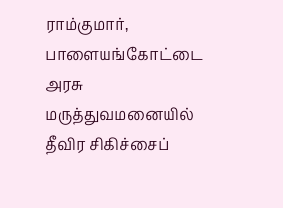ராம்குமார், பாளையங்கோட்டை அரசு மருத்துவமனையில் தீவிர சிகிச்சைப்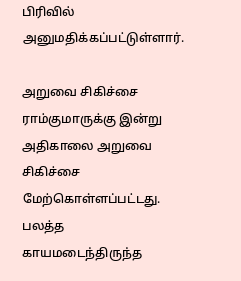பிரிவில் அனுமதிக்கப்பட்டுள்ளார்.

அறுவை சிகிச்சை
ராம்குமாருக்கு இன்று அதிகாலை அறுவை சிகிச்சை மேற்கொள்ளப்பட்டது. பலத்த காயமடைந்திருந்த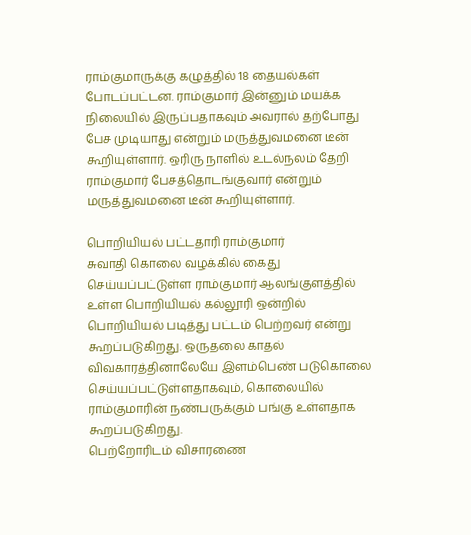ராம்குமாருக்கு கழுத்தில் 18 தையல்கள் போடப்பட்டன. ராம்குமார் இன்னும் மயக்க நிலையில் இருப்பதாகவும் அவரால் தற்போது பேச முடியாது என்றும் மருத்துவமனை டீன் கூறியுள்ளார். ஒரிரு நாளில் உடல்நலம் தேறி ராம்குமார் பேசத்தொடங்குவார் என்றும் மருத்துவமனை டீன் கூறியுள்ளார்.

பொறியியல் பட்டதாரி ராம்குமார்
சுவாதி கொலை வழக்கில் கைது செய்யப்பட்டுள்ள ராம்குமார் ஆலங்குளத்தில் உள்ள பொறியியல் கல்லூரி ஒன்றில் பொறியியல் படித்து பட்டம் பெற்றவர் என்று கூறப்படுகிறது. ஒருதலை காதல் விவகாரத்தினாலேயே இளம்பெண் படுகொலை செய்யப்பட்டுள்ளதாகவும், கொலையில் ராம்குமாரின் நண்பருக்கும் பங்கு உள்ளதாக கூறப்படுகிறது.
பெற்றோரிடம் விசாரணை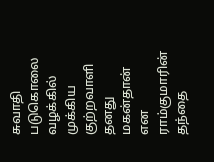சுவாதி படுகொலை வழக்கில் முக்கிய குற்றவாளி தனது மகன்தான் என ராம்குமாரின் தந்தை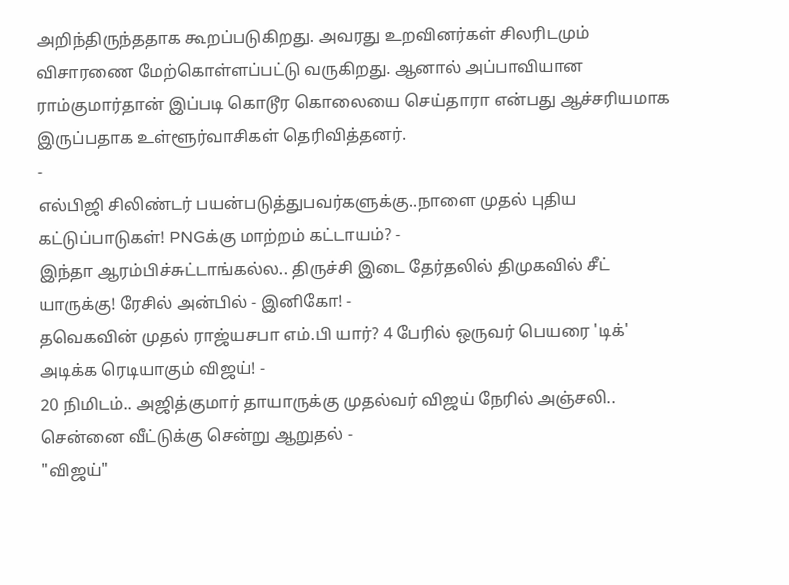அறிந்திருந்ததாக கூறப்படுகிறது. அவரது உறவினர்கள் சிலரிடமும் விசாரணை மேற்கொள்ளப்பட்டு வருகிறது. ஆனால் அப்பாவியான ராம்குமார்தான் இப்படி கொடூர கொலையை செய்தாரா என்பது ஆச்சரியமாக இருப்பதாக உள்ளூர்வாசிகள் தெரிவித்தனர்.
-
எல்பிஜி சிலிண்டர் பயன்படுத்துபவர்களுக்கு..நாளை முதல் புதிய கட்டுப்பாடுகள்! PNGக்கு மாற்றம் கட்டாயம்? -
இந்தா ஆரம்பிச்சுட்டாங்கல்ல.. திருச்சி இடை தேர்தலில் திமுகவில் சீட் யாருக்கு! ரேசில் அன்பில் - இனிகோ! -
தவெகவின் முதல் ராஜ்யசபா எம்.பி யார்? 4 பேரில் ஒருவர் பெயரை 'டிக்' அடிக்க ரெடியாகும் விஜய்! -
20 நிமிடம்.. அஜித்குமார் தாயாருக்கு முதல்வர் விஜய் நேரில் அஞ்சலி.. சென்னை வீட்டுக்கு சென்று ஆறுதல் -
"விஜய்"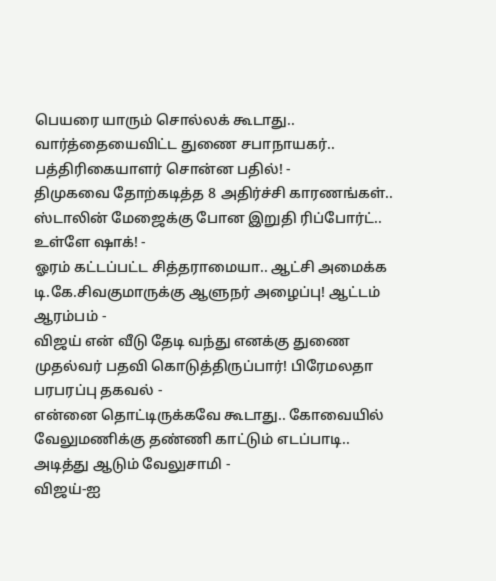பெயரை யாரும் சொல்லக் கூடாது.. வார்த்தையைவிட்ட துணை சபாநாயகர்.. பத்திரிகையாளர் சொன்ன பதில்! -
திமுகவை தோற்கடித்த 8 அதிர்ச்சி காரணங்கள்.. ஸ்டாலின் மேஜைக்கு போன இறுதி ரிப்போர்ட்.. உள்ளே ஷாக்! -
ஓரம் கட்டப்பட்ட சித்தராமையா.. ஆட்சி அமைக்க டி.கே.சிவகுமாருக்கு ஆளுநர் அழைப்பு! ஆட்டம் ஆரம்பம் -
விஜய் என் வீடு தேடி வந்து எனக்கு துணை முதல்வர் பதவி கொடுத்திருப்பார்! பிரேமலதா பரபரப்பு தகவல் -
என்னை தொட்டிருக்கவே கூடாது.. கோவையில் வேலுமணிக்கு தண்ணி காட்டும் எடப்பாடி.. அடித்து ஆடும் வேலுசாமி -
விஜய்-ஐ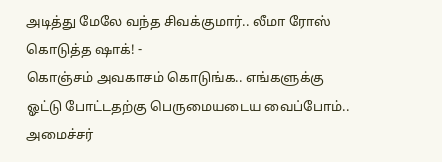அடித்து மேலே வந்த சிவக்குமார்.. லீமா ரோஸ் கொடுத்த ஷாக்! -
கொஞ்சம் அவகாசம் கொடுங்க.. எங்களுக்கு ஓட்டு போட்டதற்கு பெருமையடைய வைப்போம்.. அமைச்சர்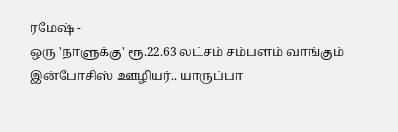ரமேஷ் -
ஒரு 'நாளுக்கு' ரூ.22.63 லட்சம் சம்பளம் வாங்கும் இன்போசிஸ் ஊழியர்.. யாருப்பா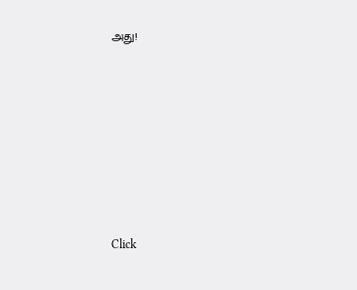அது!












Click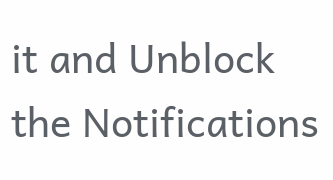it and Unblock the Notifications